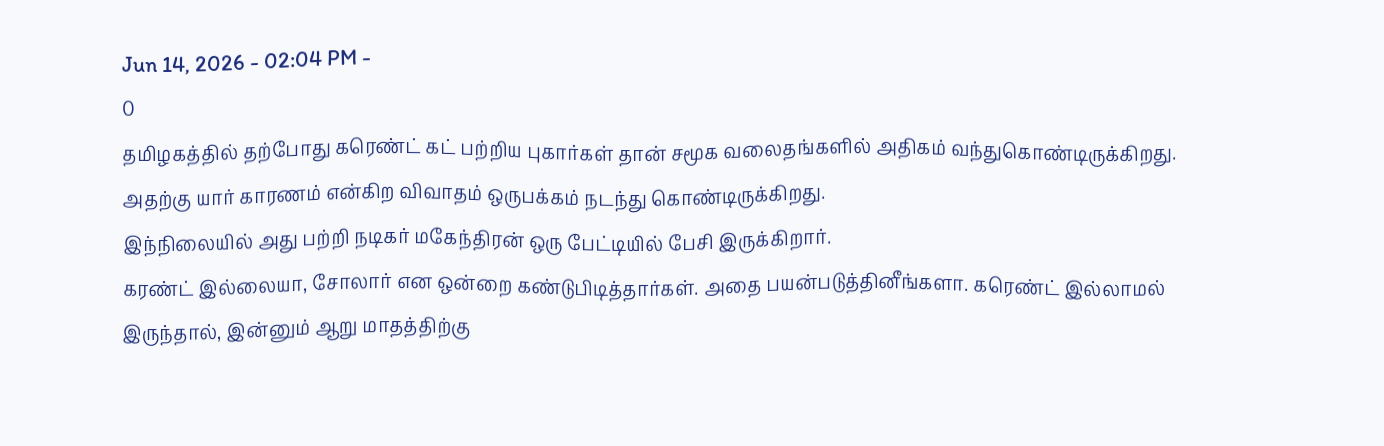Jun 14, 2026 - 02:04 PM -
0
தமிழகத்தில் தற்போது கரெண்ட் கட் பற்றிய புகார்கள் தான் சமூக வலைதங்களில் அதிகம் வந்துகொண்டிருக்கிறது. அதற்கு யார் காரணம் என்கிற விவாதம் ஒருபக்கம் நடந்து கொண்டிருக்கிறது.
இந்நிலையில் அது பற்றி நடிகர் மகேந்திரன் ஒரு பேட்டியில் பேசி இருக்கிறார்.
கரண்ட் இல்லையா, சோலார் என ஒன்றை கண்டுபிடித்தார்கள். அதை பயன்படுத்தினீங்களா. கரெண்ட் இல்லாமல் இருந்தால், இன்னும் ஆறு மாதத்திற்கு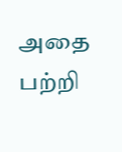அதை பற்றி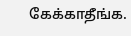கேக்காதீங்க.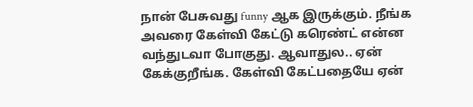நான் பேசுவது funny ஆக இருக்கும். நீங்க அவரை கேள்வி கேட்டு கரெண்ட் என்ன வந்துடவா போகுது. ஆவாதுல.. ஏன் கேக்குறீங்க. கேள்வி கேட்பதையே ஏன்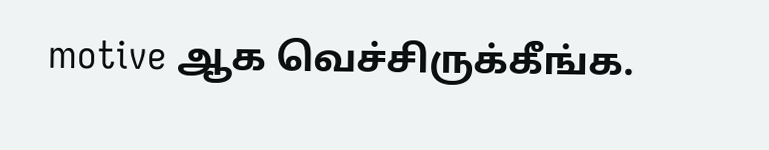motive ஆக வெச்சிருக்கீங்க.